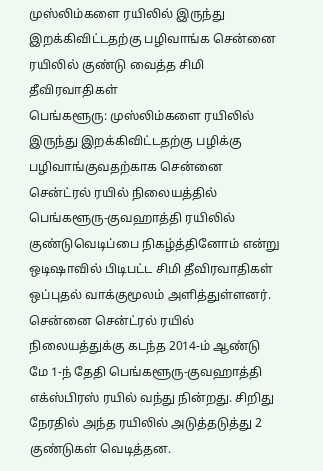முஸ்லிம்களை ரயிலில் இருந்து இறக்கிவிட்டதற்கு பழிவாங்க சென்னை ரயிலில் குண்டு வைத்த சிமி தீவிரவாதிகள்
பெங்களூரு: முஸ்லிம்களை ரயிலில் இருந்து இறக்கிவிட்டதற்கு பழிக்கு பழிவாங்குவதற்காக சென்னை சென்ட்ரல் ரயில் நிலையத்தில் பெங்களூரு-குவஹாத்தி ரயிலில் குண்டுவெடிப்பை நிகழ்த்தினோம் என்று ஒடிஷாவில் பிடிபட்ட சிமி தீவிரவாதிகள் ஒப்புதல் வாக்குமூலம் அளித்துள்ளனர்.
சென்னை சென்ட்ரல் ரயில் நிலையத்துக்கு கடந்த 2014-ம் ஆண்டு மே 1-ந் தேதி பெங்களூரு-குவஹாத்தி எக்ஸ்பிரஸ் ரயில் வந்து நின்றது. சிறிது நேரதில் அந்த ரயிலில் அடுத்தடுத்து 2 குண்டுகள் வெடித்தன.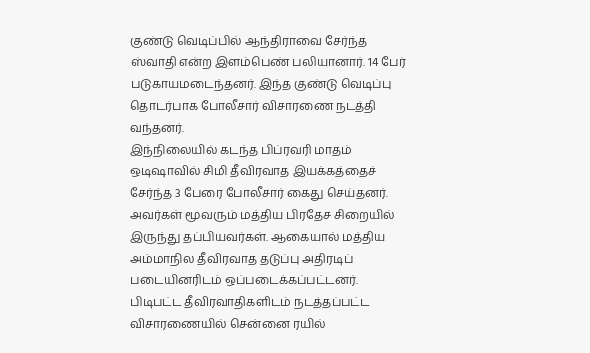குண்டு வெடிப்பில் ஆந்திராவை சேர்ந்த ஸ்வாதி என்ற இளம்பெண் பலியானார். 14 பேர் படுகாயமடைந்தனர். இந்த குண்டு வெடிப்பு தொடர்பாக போலீசார் விசாரணை நடத்தி வந்தனர்.
இந்நிலையில் கடந்த பிப்ரவரி மாதம் ஒடிஷாவில் சிமி தீவிரவாத இயக்கத்தைச் சேர்ந்த 3 பேரை போலீசார் கைது செய்தனர். அவர்கள் மூவரும் மத்திய பிரதேச சிறையில் இருந்து தப்பியவர்கள். ஆகையால் மத்திய அம்மாநில தீவிரவாத தடுப்பு அதிரடிப் படையினரிடம் ஒப்படைக்கப்பட்டனர்.
பிடிபட்ட தீவிரவாதிகளிடம் நடத்தப்பட்ட விசாரணையில் சென்னை ரயில்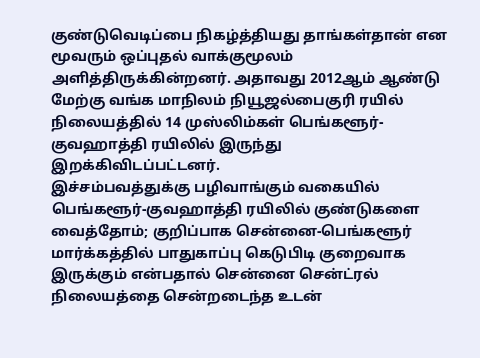குண்டுவெடிப்பை நிகழ்த்தியது தாங்கள்தான் என மூவரும் ஒப்புதல் வாக்குமூலம் அளித்திருக்கின்றனர். அதாவது 2012ஆம் ஆண்டு மேற்கு வங்க மாநிலம் நியூஜல்பைகுரி ரயில் நிலையத்தில் 14 முஸ்லிம்கள் பெங்களூர்-குவஹாத்தி ரயிலில் இருந்து இறக்கிவிடப்பட்டனர்.
இச்சம்பவத்துக்கு பழிவாங்கும் வகையில் பெங்களூர்-குவஹாத்தி ரயிலில் குண்டுகளை வைத்தோம்; குறிப்பாக சென்னை-பெங்களூர் மார்க்கத்தில் பாதுகாப்பு கெடுபிடி குறைவாக இருக்கும் என்பதால் சென்னை சென்ட்ரல் நிலையத்தை சென்றடைந்த உடன்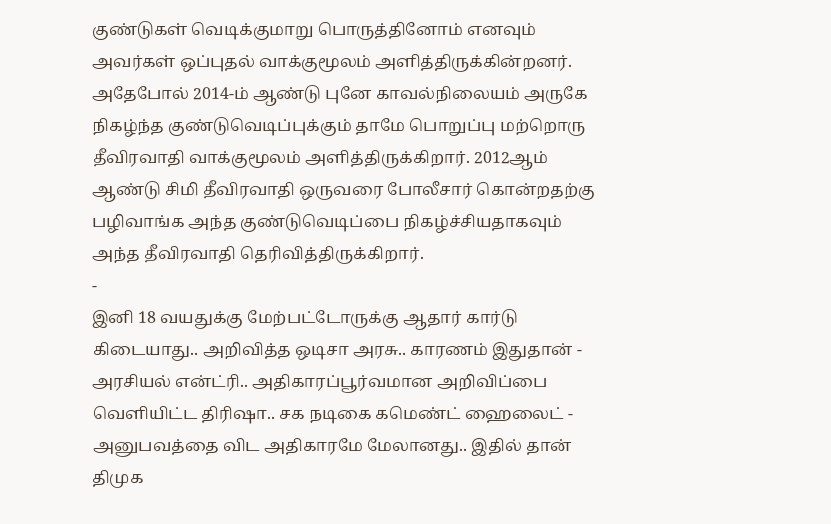குண்டுகள் வெடிக்குமாறு பொருத்தினோம் எனவும் அவர்கள் ஒப்புதல் வாக்குமூலம் அளித்திருக்கின்றனர்.
அதேபோல் 2014-ம் ஆண்டு புனே காவல்நிலையம் அருகே நிகழ்ந்த குண்டுவெடிப்புக்கும் தாமே பொறுப்பு மற்றொரு தீவிரவாதி வாக்குமூலம் அளித்திருக்கிறார். 2012ஆம் ஆண்டு சிமி தீவிரவாதி ஒருவரை போலீசார் கொன்றதற்கு பழிவாங்க அந்த குண்டுவெடிப்பை நிகழ்ச்சியதாகவும் அந்த தீவிரவாதி தெரிவித்திருக்கிறார்.
-
இனி 18 வயதுக்கு மேற்பட்டோருக்கு ஆதார் கார்டு கிடையாது.. அறிவித்த ஒடிசா அரசு.. காரணம் இதுதான் -
அரசியல் என்ட்ரி.. அதிகாரப்பூர்வமான அறிவிப்பை வெளியிட்ட திரிஷா.. சக நடிகை கமெண்ட் ஹைலைட் -
அனுபவத்தை விட அதிகாரமே மேலானது.. இதில் தான் திமுக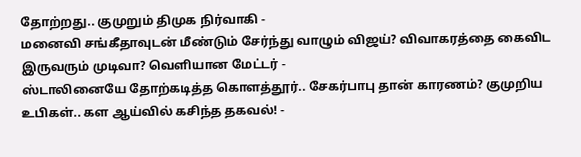தோற்றது.. குமுறும் திமுக நிர்வாகி -
மனைவி சங்கீதாவுடன் மீண்டும் சேர்ந்து வாழும் விஜய்? விவாகரத்தை கைவிட இருவரும் முடிவா? வெளியான மேட்டர் -
ஸ்டாலினையே தோற்கடித்த கொளத்தூர்.. சேகர்பாபு தான் காரணம்? குமுறிய உபிகள்.. கள ஆய்வில் கசிந்த தகவல்! -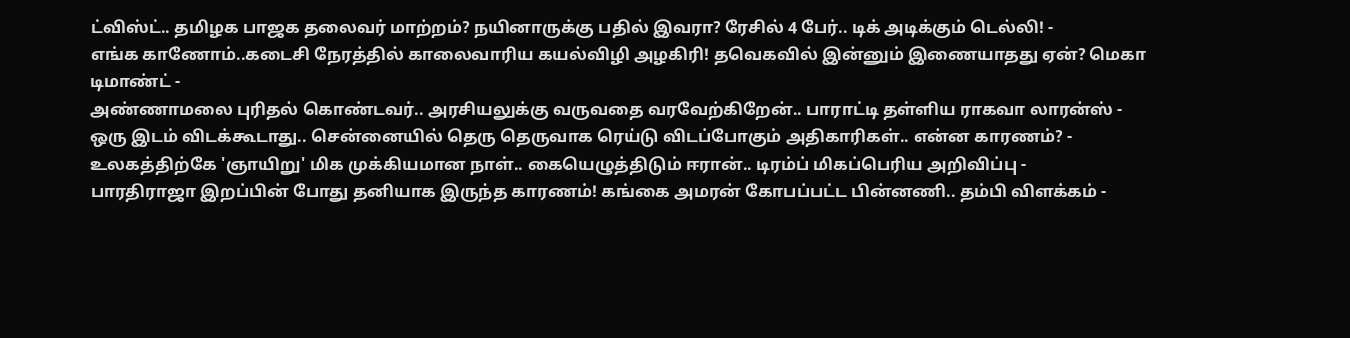ட்விஸ்ட்.. தமிழக பாஜக தலைவர் மாற்றம்? நயினாருக்கு பதில் இவரா? ரேசில் 4 பேர்.. டிக் அடிக்கும் டெல்லி! -
எங்க காணோம்..கடைசி நேரத்தில் காலைவாரிய கயல்விழி அழகிரி! தவெகவில் இன்னும் இணையாதது ஏன்? மெகா டிமாண்ட் -
அண்ணாமலை புரிதல் கொண்டவர்.. அரசியலுக்கு வருவதை வரவேற்கிறேன்.. பாராட்டி தள்ளிய ராகவா லாரன்ஸ் -
ஒரு இடம் விடக்கூடாது.. சென்னையில் தெரு தெருவாக ரெய்டு விடப்போகும் அதிகாரிகள்.. என்ன காரணம்? -
உலகத்திற்கே 'ஞாயிறு' மிக முக்கியமான நாள்.. கையெழுத்திடும் ஈரான்.. டிரம்ப் மிகப்பெரிய அறிவிப்பு -
பாரதிராஜா இறப்பின் போது தனியாக இருந்த காரணம்! கங்கை அமரன் கோபப்பட்ட பின்னணி.. தம்பி விளக்கம் -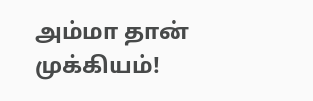அம்மா தான் முக்கியம்!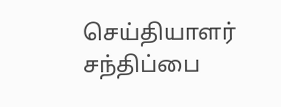செய்தியாளர் சந்திப்பை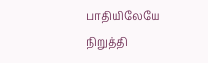பாதியிலேயே நிறுத்தி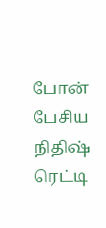போன் பேசிய நிதிஷ் ரெட்டி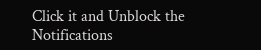Click it and Unblock the Notifications